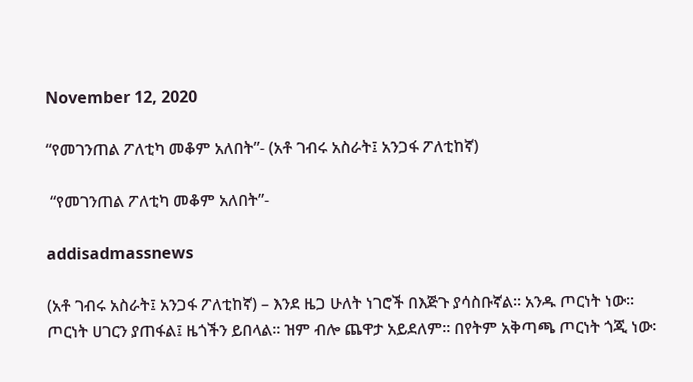November 12, 2020

“የመገንጠል ፖለቲካ መቆም አለበት”- (አቶ ገብሩ አስራት፤ አንጋፋ ፖለቲከኛ)

 “የመገንጠል ፖለቲካ መቆም አለበት”-

addisadmassnews

(አቶ ገብሩ አስራት፤ አንጋፋ ፖለቲከኛ) – እንደ ዜጋ ሁለት ነገሮች በእጅጉ ያሳስቡኛል፡፡ አንዱ ጦርነት ነው፡፡ ጦርነት ሀገርን ያጠፋል፤ ዜጎችን ይበላል፡፡ ዝም ብሎ ጨዋታ አይደለም፡፡ በየትም አቅጣጫ ጦርነት ጎጂ ነው፡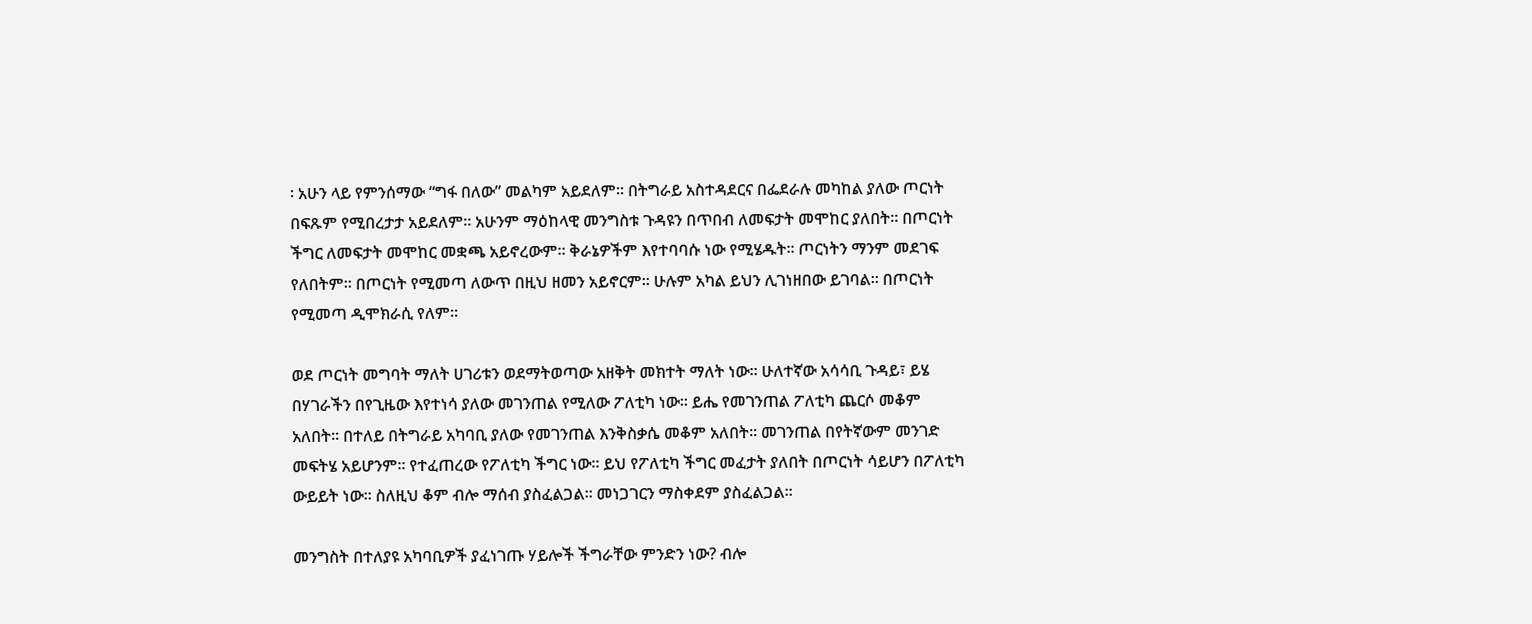፡ አሁን ላይ የምንሰማው “ግፋ በለው” መልካም አይደለም። በትግራይ አስተዳደርና በፌደራሉ መካከል ያለው ጦርነት በፍጹም የሚበረታታ አይደለም። አሁንም ማዕከላዊ መንግስቱ ጉዳዩን በጥበብ ለመፍታት መሞከር ያለበት፡፡ በጦርነት ችግር ለመፍታት መሞከር መቋጫ አይኖረውም፡፡ ቅራኔዎችም እየተባባሱ ነው የሚሄዱት፡፡ ጦርነትን ማንም መደገፍ የለበትም። በጦርነት የሚመጣ ለውጥ በዚህ ዘመን አይኖርም፡፡ ሁሉም አካል ይህን ሊገነዘበው ይገባል፡፡ በጦርነት የሚመጣ ዲሞክራሲ የለም።

ወደ ጦርነት መግባት ማለት ሀገሪቱን ወደማትወጣው አዘቅት መክተት ማለት ነው። ሁለተኛው አሳሳቢ ጉዳይ፣ ይሄ በሃገራችን በየጊዜው እየተነሳ ያለው መገንጠል የሚለው ፖለቲካ ነው። ይሔ የመገንጠል ፖለቲካ ጨርሶ መቆም አለበት፡፡ በተለይ በትግራይ አካባቢ ያለው የመገንጠል እንቅስቃሴ መቆም አለበት። መገንጠል በየትኛውም መንገድ መፍትሄ አይሆንም። የተፈጠረው የፖለቲካ ችግር ነው። ይህ የፖለቲካ ችግር መፈታት ያለበት በጦርነት ሳይሆን በፖለቲካ ውይይት ነው። ስለዚህ ቆም ብሎ ማሰብ ያስፈልጋል፡፡ መነጋገርን ማስቀደም ያስፈልጋል፡፡

መንግስት በተለያዩ አካባቢዎች ያፈነገጡ ሃይሎች ችግራቸው ምንድን ነው? ብሎ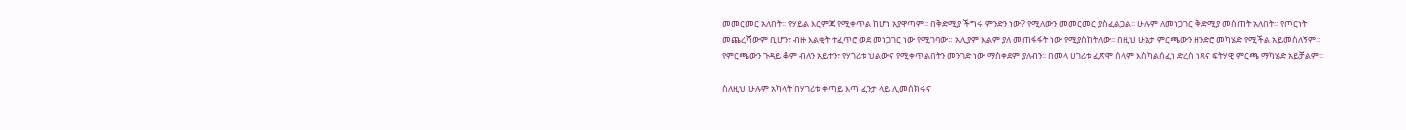መመርመር አለበት፡፡ የሃይል እርምጃ የሚቀጥል ከሆነ አያዋጣም፡፡ በቅድሚያ ችግሩ ምንድን ነው? የሚለውን መመርመር ያስፈልጋል፡፡ ሁሉም ለመነጋገር ቅድሚያ መስጠት አለበት፡፡ የጦርነት መጨረሻውም ቢሆን፣ ብዙ እልቂት ተፈጥሮ ወደ መነጋገር ነው የሚገባው። አሊያም እልም ያለ መጠፋፋት ነው የሚያስከትለው፡፡ በዚህ ሁኔታ ምርጫውን ዘንድሮ መካሄድ የሚችል አይመስለኝም። የምርጫውን ጉዳይ ቆም ብለን አይተን፣ የሃገሪቱ ህልውና የሚቀጥልበትን መንገድ ነው ማስቀደም ያለብን፡፡ በመላ ሀገሪቱ ፈጽሞ ሰላም እስካልሰፈነ ድረስ ነጻና ፍትሃዊ ምርጫ ማካሄድ አይቻልም፡፡

ስለዚህ ሁሉም አካላት በሃገሪቱ ቀጣይ እጣ ፈንታ ላይ ሊመሰክሩና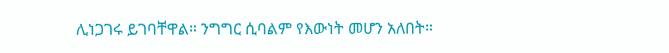ሊነጋገሩ ይገባቸዋል። ንግግር ሲባልም የእውነት መሆን አለበት።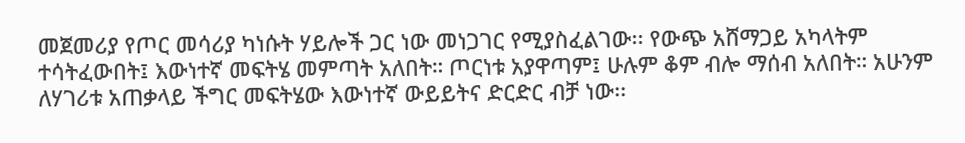መጀመሪያ የጦር መሳሪያ ካነሱት ሃይሎች ጋር ነው መነጋገር የሚያስፈልገው፡፡ የውጭ አሸማጋይ አካላትም ተሳትፈውበት፤ እውነተኛ መፍትሄ መምጣት አለበት። ጦርነቱ አያዋጣም፤ ሁሉም ቆም ብሎ ማሰብ አለበት። አሁንም ለሃገሪቱ አጠቃላይ ችግር መፍትሄው እውነተኛ ውይይትና ድርድር ብቻ ነው፡፡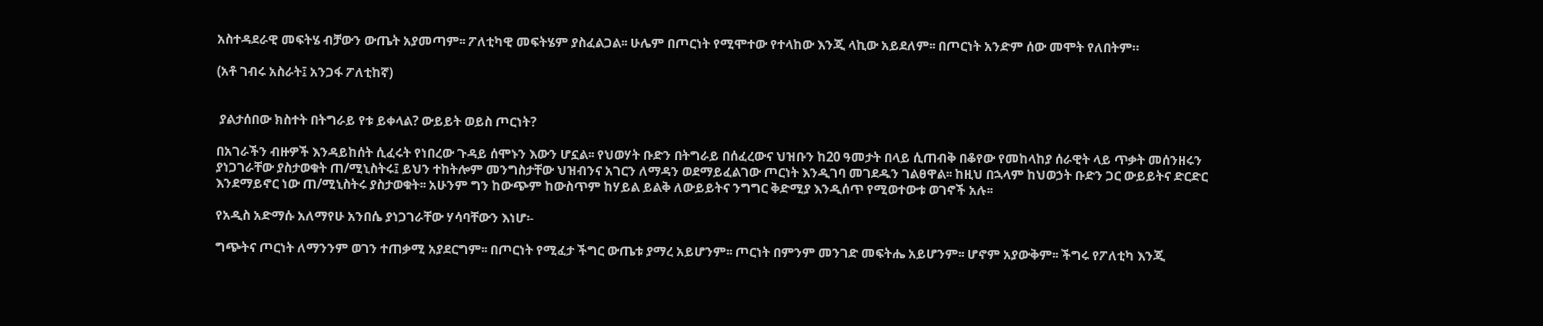አስተዳደራዊ መፍትሄ ብቻውን ውጤት አያመጣም፡፡ ፖለቲካዊ መፍትሄም ያስፈልጋል፡፡ ሁሌም በጦርነት የሚሞተው የተላከው እንጂ ላኪው አይደለም፡፡ በጦርነት አንድም ሰው መሞት የለበትም።

(አቶ ገብሩ አስራት፤ አንጋፋ ፖለቲከኛ)


 ያልታሰበው ክስተት በትግራይ የቱ ይቀላል? ውይይት ወይስ ጦርነት?

በአገራችን ብዙዎች እንዳይከሰት ሲፈሩት የነበረው ጉዳይ ሰሞኑን እውን ሆኗል፡፡ የህወሃት ቡድን በትግራይ በሰፈረውና ህዝቡን ከ20 ዓመታት በላይ ሲጠብቅ በቆየው የመከላከያ ሰራዊት ላይ ጥቃት መሰንዘሩን ያነጋገራቸው ያስታወቁት ጠ/ሚኒስትሩ፤ ይህን ተከትሎም መንግስታቸው ህዝብንና አገርን ለማዳን ወደማይፈልገው ጦርነት እንዲገባ መገደዱን ገልፀዋል፡፡ ከዚህ በኋላም ከህወኃት ቡድን ጋር ውይይትና ድርድር እንደማይኖር ነው ጠ/ሚኒስትሩ ያስታወቁት፡፡ አሁንም ግን ከውጭም ከውስጥም ከሃይል ይልቅ ለውይይትና ንግግር ቅድሚያ እንዲሰጥ የሚወተውቱ ወገኖች አሉ፡፡

የአዲስ አድማሱ አለማየሁ አንበሴ ያነጋገራቸው ሃሳባቸውን እነሆ፡-

ግጭትና ጦርነት ለማንንም ወገን ተጠቃሚ አያደርግም፡፡ በጦርነት የሚፈታ ችግር ውጤቱ ያማረ አይሆንም፡፡ ጦርነት በምንም መንገድ መፍትሔ አይሆንም፡፡ ሆኖም አያውቅም፡፡ ችግሩ የፖለቲካ እንጂ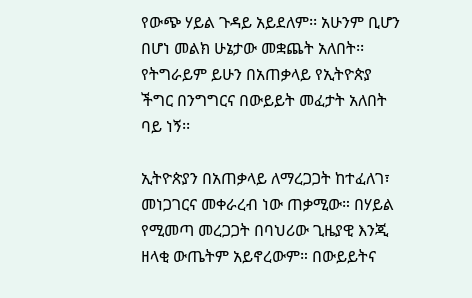የውጭ ሃይል ጉዳይ አይደለም፡፡ አሁንም ቢሆን በሆነ መልክ ሁኔታው መቋጨት አለበት፡፡ የትግራይም ይሁን በአጠቃላይ የኢትዮጵያ ችግር በንግግርና በውይይት መፈታት አለበት ባይ ነኝ፡፡

ኢትዮጵያን በአጠቃላይ ለማረጋጋት ከተፈለገ፣ መነጋገርና መቀራረብ ነው ጠቃሚው። በሃይል የሚመጣ መረጋጋት በባህሪው ጊዜያዊ እንጂ ዘላቂ ውጤትም አይኖረውም። በውይይትና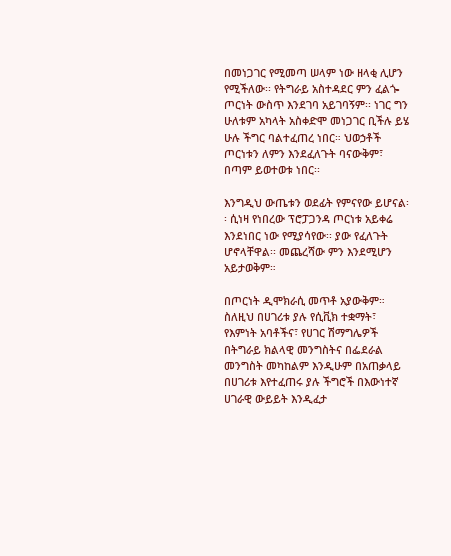በመነጋገር የሚመጣ ሠላም ነው ዘላቂ ሊሆን የሚችለው፡፡ የትግራይ አስተዳደር ምን ፈልጐ ጦርነት ውስጥ እንደገባ አይገባኝም፡፡ ነገር ግን ሁለቱም አካላት አስቀድሞ መነጋገር ቢችሉ ይሄ ሁሉ ችግር ባልተፈጠረ ነበር። ህወኃቶች ጦርነቱን ለምን እንደፈለጉት ባናውቅም፣ በጣም ይወተወቱ ነበር፡፡

እንግዲህ ውጤቱን ወደፊት የምናየው ይሆናል፡፡ ሲነዛ የነበረው ፕሮፓጋንዳ ጦርነቱ አይቀሬ እንደነበር ነው የሚያሳየው፡፡ ያው የፈለጉት ሆኖላቸዋል፡፡ መጨረሻው ምን እንደሚሆን አይታወቅም።

በጦርነት ዲሞክራሲ መጥቶ አያውቅም። ስለዚህ በሀገሪቱ ያሉ የሲቪክ ተቋማት፣ የእምነት አባቶችና፣ የሀገር ሽማግሌዎች በትግራይ ክልላዊ መንግስትና በፌደራል መንግስት መካከልም እንዲሁም በአጠቃላይ በሀገሪቱ እየተፈጠሩ ያሉ ችግሮች በእውነተኛ ሀገራዊ ውይይት እንዲፈታ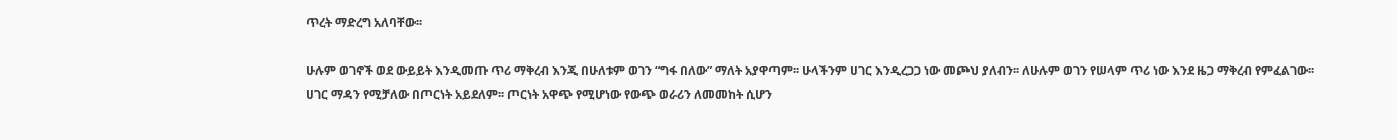ጥረት ማድረግ አለባቸው፡፡

ሁሉም ወገኖች ወደ ውይይት እንዲመጡ ጥሪ ማቅረብ እንጂ በሁለቱም ወገን “ግፋ በለው” ማለት አያዋጣም፡፡ ሁላችንም ሀገር እንዲረጋጋ ነው መጮህ ያለብን፡፡ ለሁሉም ወገን የሠላም ጥሪ ነው እንደ ዜጋ ማቅረብ የምፈልገው፡፡
ሀገር ማዳን የሚቻለው በጦርነት አይደለም፡፡ ጦርነት አዋጭ የሚሆነው የውጭ ወራሪን ለመመከት ሲሆን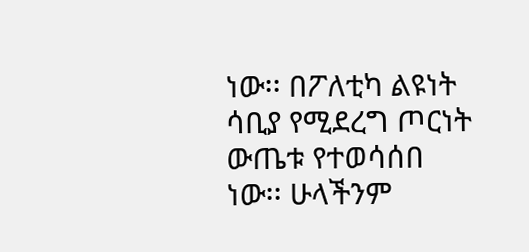ነው፡፡ በፖለቲካ ልዩነት ሳቢያ የሚደረግ ጦርነት ውጤቱ የተወሳሰበ ነው፡፡ ሁላችንም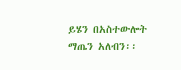ይሄን በአስተውሎት ማጤን አለብን፡፡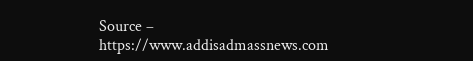Source –  https://www.addisadmassnews.com